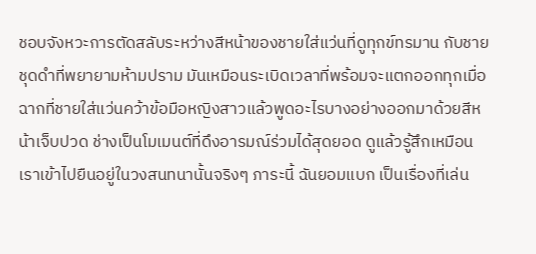ชอบจังหวะการตัดสลับระหว่างสีหน้าของชายใส่แว่นที่ดูทุกข์ทรมาน กับชายชุดดำที่พยายามห้ามปราม มันเหมือนระเบิดเวลาที่พร้อมจะแตกออกทุกเมื่อ ฉากที่ชายใส่แว่นคว้าข้อมือหญิงสาวแล้วพูดอะไรบางอย่างออกมาด้วยสีหน้าเจ็บปวด ช่างเป็นโมเมนต์ที่ดึงอารมณ์ร่วมได้สุดยอด ดูแล้วรู้สึกเหมือนเราเข้าไปยืนอยู่ในวงสนทนานั้นจริงๆ ภาระนี้ ฉันยอมแบก เป็นเรื่องที่เล่น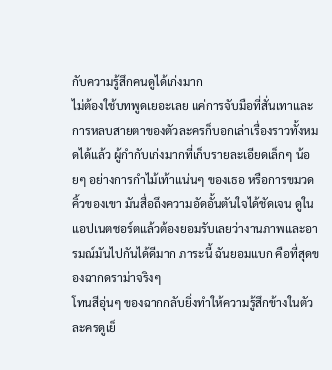กับความรู้สึกคนดูได้เก่งมาก
ไม่ต้องใช้บทพูดเยอะเลย แค่การจับมือที่สั่นเทาและการหลบสายตาของตัวละครก็บอกเล่าเรื่องราวทั้งหมดได้แล้ว ผู้กำกับเก่งมากที่เก็บรายละเอียดเล็กๆ น้อยๆ อย่างการกำไม้เท้าแน่นๆ ของเธอ หรือการขมวดคิ้วของเขา มันสื่อถึงความอัดอั้นตันใจได้ชัดเจน ดูในแอปเนตชอร์ตแล้วต้องยอมรับเลยว่างานภาพและอารมณ์มันไปกันได้ดีมาก ภาระนี้ ฉันยอมแบก คือที่สุดของฉากดราม่าจริงๆ
โทนสีอุ่นๆ ของฉากกลับยิ่งทำให้ความรู้สึกข้างในตัวละครดูเย็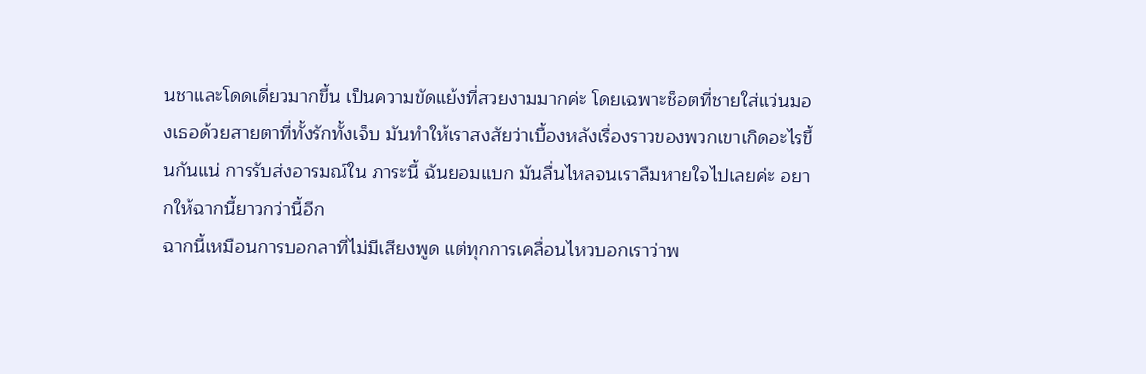นชาและโดดเดี่ยวมากขึ้น เป็นความขัดแย้งที่สวยงามมากค่ะ โดยเฉพาะช็อตที่ชายใส่แว่นมองเธอด้วยสายตาที่ทั้งรักทั้งเจ็บ มันทำให้เราสงสัยว่าเบื้องหลังเรื่องราวของพวกเขาเกิดอะไรขึ้นกันแน่ การรับส่งอารมณ์ใน ภาระนี้ ฉันยอมแบก มันลื่นไหลจนเราลืมหายใจไปเลยค่ะ อยากให้ฉากนี้ยาวกว่านี้อีก
ฉากนี้เหมือนการบอกลาที่ไม่มีเสียงพูด แต่ทุกการเคลื่อนไหวบอกเราว่าพ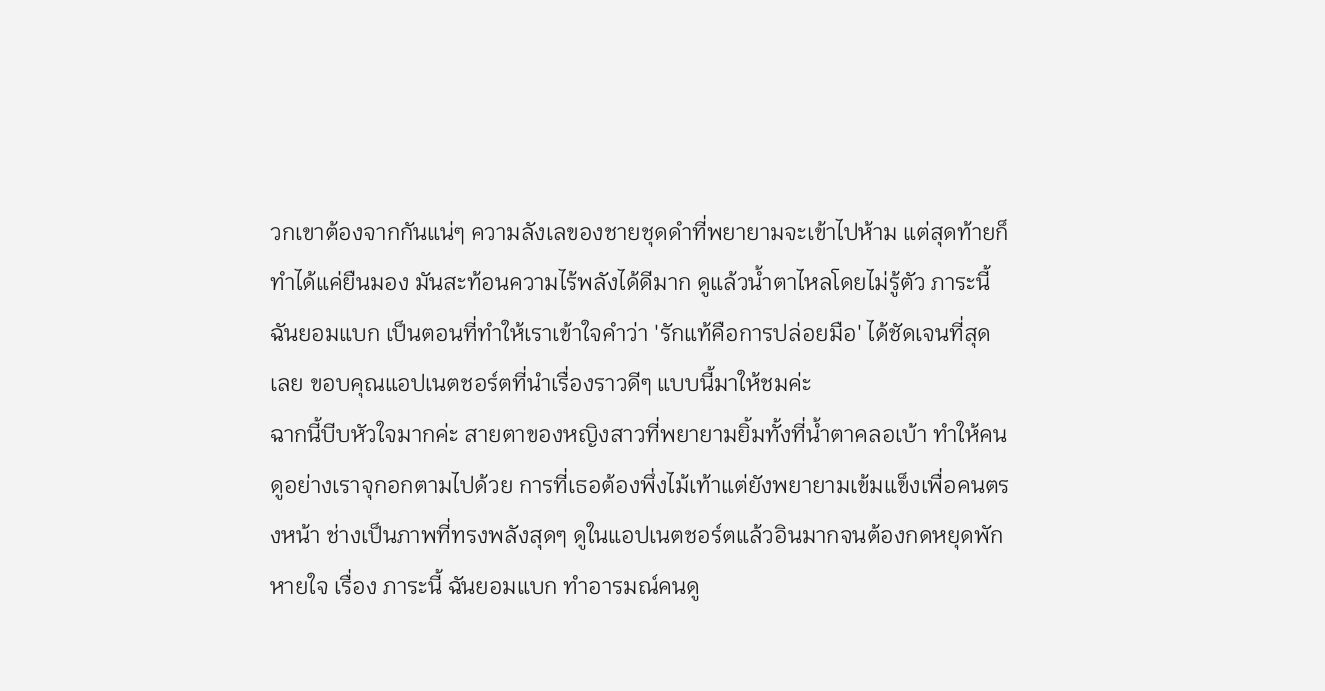วกเขาต้องจากกันแน่ๆ ความลังเลของชายชุดดำที่พยายามจะเข้าไปห้าม แต่สุดท้ายก็ทำได้แค่ยืนมอง มันสะท้อนความไร้พลังได้ดีมาก ดูแล้วน้ำตาไหลโดยไม่รู้ตัว ภาระนี้ ฉันยอมแบก เป็นตอนที่ทำให้เราเข้าใจคำว่า 'รักแท้คือการปล่อยมือ' ได้ชัดเจนที่สุดเลย ขอบคุณแอปเนตชอร์ตที่นำเรื่องราวดีๆ แบบนี้มาให้ชมค่ะ
ฉากนี้บีบหัวใจมากค่ะ สายตาของหญิงสาวที่พยายามยิ้มทั้งที่น้ำตาคลอเบ้า ทำให้คนดูอย่างเราจุกอกตามไปด้วย การที่เธอต้องพึ่งไม้เท้าแต่ยังพยายามเข้มแข็งเพื่อคนตรงหน้า ช่างเป็นภาพที่ทรงพลังสุดๆ ดูในแอปเนตชอร์ตแล้วอินมากจนต้องกดหยุดพักหายใจ เรื่อง ภาระนี้ ฉันยอมแบก ทำอารมณ์คนดู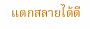แตกสลายได้ดี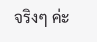จริงๆ ค่ะ